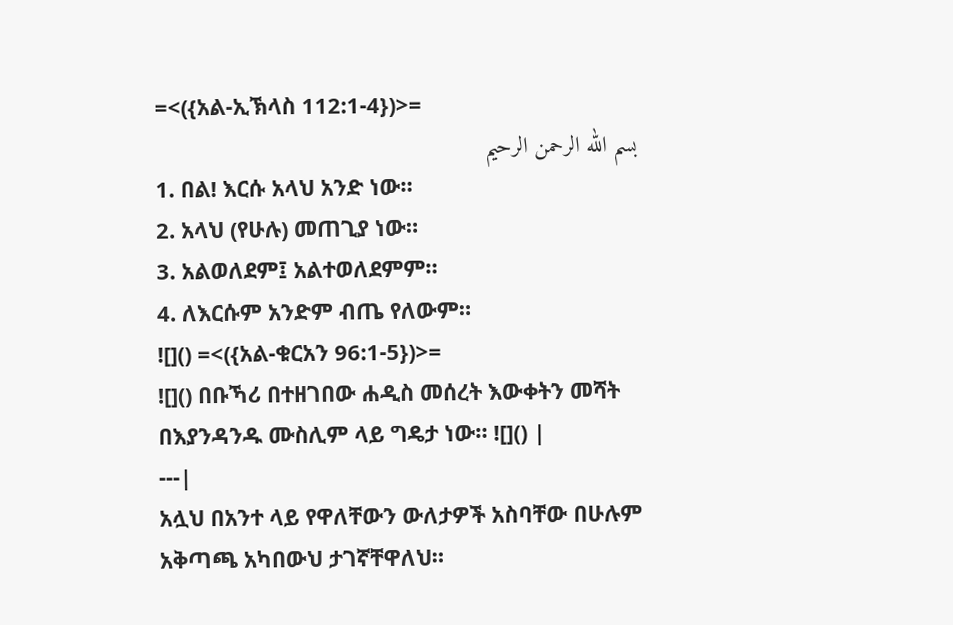=<({አል-ኢኽላስ 112:1-4})>=
بسم الله الرحمن الرحيم
1. በል! እርሱ አላህ አንድ ነው።
2. አላህ (የሁሉ) መጠጊያ ነው።
3. አልወለደም፤ አልተወለደምም።
4. ለእርሱም አንድም ብጤ የለውም።
![]() =<({አል-ቁርአን 96:1-5})>=
![]() በቡኻሪ በተዘገበው ሐዲስ መሰረት እውቀትን መሻት በእያንዳንዱ ሙስሊም ላይ ግዴታ ነው። ![]() |
---|
አሏህ በአንተ ላይ የዋለቸውን ውለታዎች አስባቸው በሁሉም አቅጣጫ አካበውህ ታገኛቸዋለህ።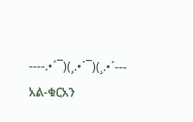----.•´¯)(¸.•´¯)(¸.•´---
አል-ቁርአን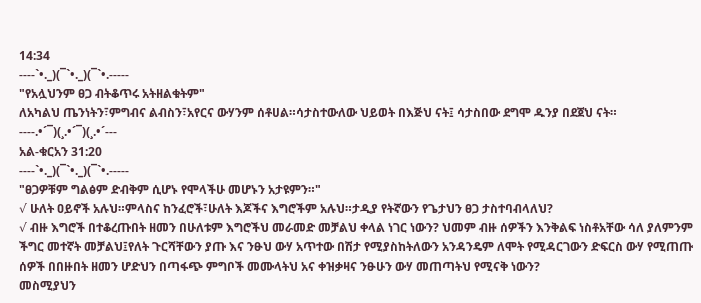14:34
----`•._)(¯`•._)(¯`•.-----
"የአሏህንም ፀጋ ብትቆጥሩ አትዘልቁትም"
ለአካልህ ጤንነትን፣ምግብና ልብስን፣አየርና ውሃንም ሰቶሀል።ሳታስተውለው ህይወት በእጅህ ናት፤ ሳታስበው ደግሞ ዱንያ በደጀህ ናት።
----.•´¯)(¸.•´¯)(¸.•´---
አል-ቁርአን 31:20
----`•._)(¯`•._)(¯`•.-----
"ፀጋዎቹም ግልፅም ድብቅም ሲሆኑ የሞላችሁ መሆኑን አታዩምን።"
√ ሁለት ዐይኖች አሉህ።ምላስና ከንፈሮች፣ሁለት እጆችና እግሮችም አሉህ።ታዲያ የትኛውን የጌታህን ፀጋ ታስተባብላለህ?
√ ብዙ እግሮች በተቆረጡበት ዘመን በሁለቱም እግሮችህ መራመድ መቻልህ ቀላል ነገር ነውን? ህመም ብዙ ሰዎችን እንቅልፍ ነስቶአቸው ሳለ ያለምንም ችግር መተኛት መቻልህ፤የለት ጉርሻቸውን ያጡ እና ንፁህ ውሃ አጥተው በሽታ የሚያስከትለውን አንዳንዴም ለሞት የሚዳርገውን ድፍርስ ውሃ የሚጠጡ ሰዎች በበዙበት ዘመን ሆድህን በጣፋጭ ምግቦች መሙላትህ አና ቀዝቃዛና ንፁሁን ውሃ መጠጣትህ የሚናቅ ነውን?
መስሚያህን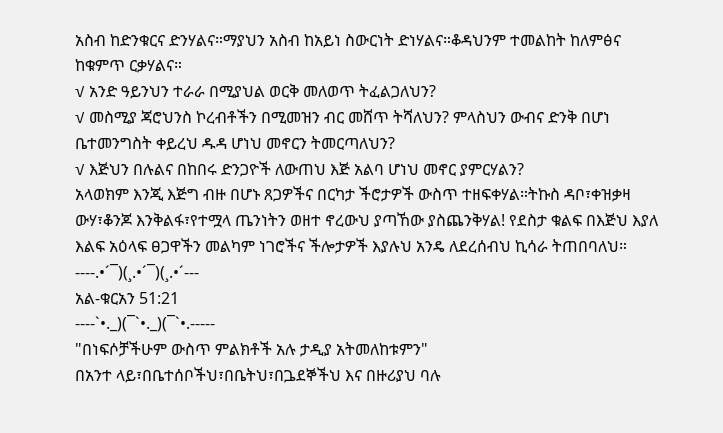አስብ ከድንቁርና ድንሃልና።ማያህን አስብ ከአይነ ስውርነት ድነሃልና።ቆዳህንም ተመልከት ከለምፅና ከቁምጥ ርቃሃልና።
√ አንድ ዓይንህን ተራራ በሚያህል ወርቅ መለወጥ ትፈልጋለህን?
√ መስሚያ ጃሮህንስ ኮረብቶችን በሚመዝን ብር መሸጥ ትሻለህን? ምላስህን ውብና ድንቅ በሆነ ቤተመንግስት ቀይረህ ዱዳ ሆነህ መኖርን ትመርጣለህን?
√ እጅህን በሉልና በከበሩ ድንጋዮች ለውጠህ እጅ አልባ ሆነህ መኖር ያምርሃልን?
አላወክም እንጂ እጅግ ብዙ በሆኑ ጸጋዎችና በርካታ ችሮታዎች ውስጥ ተዘፍቀሃል።ትኩስ ዳቦ፣ቀዝቃዛ ውሃ፣ቆንጆ እንቅልፋ፣የተሟላ ጤንነትን ወዘተ ኖረውህ ያጣኸው ያስጨንቅሃል! የደስታ ቁልፍ በእጅህ እያለ እልፍ አዕላፍ ፀጋዋችን መልካም ነገሮችና ችሎታዎች እያሉህ አንዴ ለደረሰብህ ኪሳራ ትጠበባለህ።
----.•´¯)(¸.•´¯)(¸.•´---
አል-ቁርአን 51:21
----`•._)(¯`•._)(¯`•.-----
"በነፍሶቻችሁም ውስጥ ምልክቶች አሉ ታዲያ አትመለከቱምን"
በአንተ ላይ፣በቤተሰቦችህ፣በቤትህ፣በጔደኞችህ እና በዙሪያህ ባሉ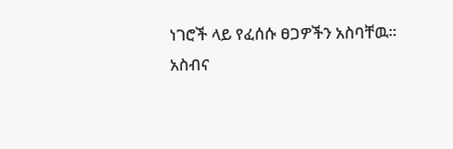ነገሮች ላይ የፈሰሱ ፀጋዎችን አስባቸዉ።
አስብና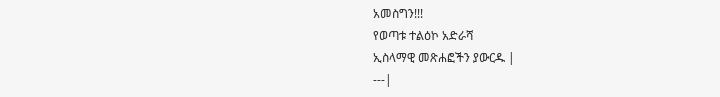አመስግን!!!
የወጣቱ ተልዕኮ አድራሻ
ኢስላማዊ መጽሐፎችን ያውርዱ |
---|